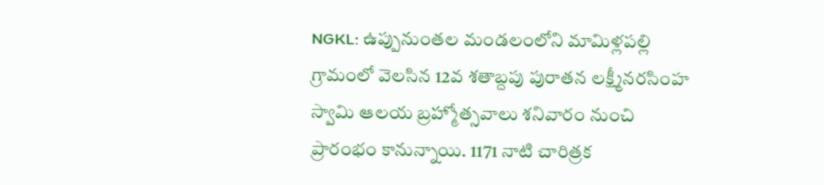NGKL: ఉప్పునుంతల మండలంలోని మామిళ్లపల్లి గ్రామంలో వెలసిన 12వ శతాబ్దపు పురాతన లక్ష్మీనరసింహ స్వామి ఆలయ బ్రహ్మోత్సవాలు శనివారం నుంచి ప్రారంభం కానున్నాయి. 1171 నాటి చారిత్రక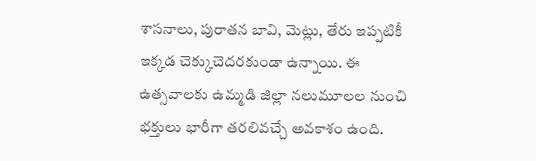శాసనాలు, పురాతన బావి, మెట్లు, తేరు ఇప్పటికీ ఇక్కడ చెక్కుచెదరకుండా ఉన్నాయి. ఈ ఉత్సవాలకు ఉమ్మడి జిల్లా నలుమూలల నుంచి భక్తులు భారీగా తరలివచ్చే అవకాశం ఉంది.